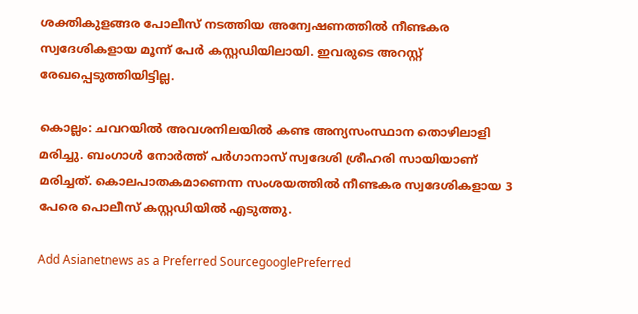ശക്തികുളങ്ങര പോലീസ് നടത്തിയ അന്വേഷണത്തിൽ നീണ്ടകര സ്വദേശികളായ മൂന്ന് പേർ കസ്റ്റഡിയിലായി. ഇവരുടെ അറസ്റ്റ് രേഖപ്പെടുത്തിയിട്ടില്ല.

കൊല്ലം: ചവറയിൽ അവശനിലയിൽ കണ്ട അന്യസംസ്ഥാന തൊഴിലാളി മരിച്ചു. ബംഗാൾ നോർത്ത് പർഗാനാസ് സ്വദേശി ശ്രീഹരി സായിയാണ് മരിച്ചത്. കൊലപാതകമാണെന്ന സംശയത്തിൽ നീണ്ടകര സ്വദേശികളായ 3 പേരെ പൊലീസ് കസ്റ്റഡിയിൽ എടുത്തു.

Add Asianetnews as a Preferred SourcegooglePreferred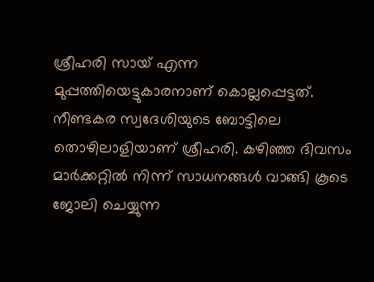ശ്രീഹരി സായ് എന്ന മുപ്പത്തിയെട്ടുകാരനാണ് കൊല്ലപ്പെട്ടത്. നീണ്ടകര സ്വദേശിയുടെ ബോട്ടിലെ തൊഴിലാളിയാണ് ശ്രീഹരി. കഴിഞ്ഞ ദിവസം മാർക്കറ്റിൽ നിന്ന് സാധനങ്ങൾ വാങ്ങി കൂടെ ജോലി ചെയ്യുന്ന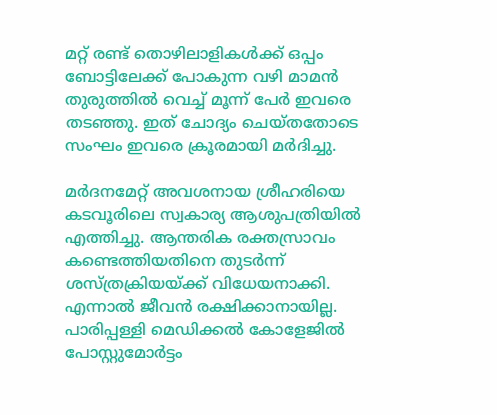മറ്റ് രണ്ട് തൊഴിലാളികൾക്ക് ഒപ്പം ബോട്ടിലേക്ക് പോകുന്ന വഴി മാമൻ തുരുത്തിൽ വെച്ച് മൂന്ന് പേർ ഇവരെ തടഞ്ഞു. ഇത് ചോദ്യം ചെയ്തതോടെ സംഘം ഇവരെ ക്രൂരമായി മർദിച്ചു.

മർദനമേറ്റ് അവശനായ ശ്രീഹരിയെ കടവൂരിലെ സ്വകാര്യ ആശുപത്രിയിൽ എത്തിച്ചു. ആന്തരിക രക്തസ്രാവം കണ്ടെത്തിയതിനെ തുടർന്ന് ശസ്‌ത്രക്രിയയ്ക്ക് വിധേയനാക്കി. എന്നാൽ ജീവൻ രക്ഷിക്കാനായില്ല. പാരിപ്പള്ളി മെഡിക്കൽ കോളേജിൽ പോസ്റ്റുമോർട്ടം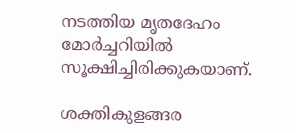നടത്തിയ മൃതദേഹം മോർച്ചറിയിൽ സൂക്ഷിച്ചിരിക്കുകയാണ്.

ശക്തികുളങ്ങര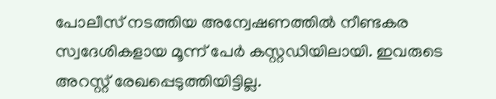പോലീസ് നടത്തിയ അന്വേഷണത്തിൽ നീണ്ടകര സ്വദേശികളായ മൂന്ന് പേർ കസ്റ്റഡിയിലായി. ഇവരുടെ അറസ്റ്റ് രേഖപ്പെടുത്തിയിട്ടില്ല.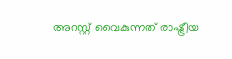അറസ്റ്റ് വൈകുന്നത് രാഷ്ട്രീയ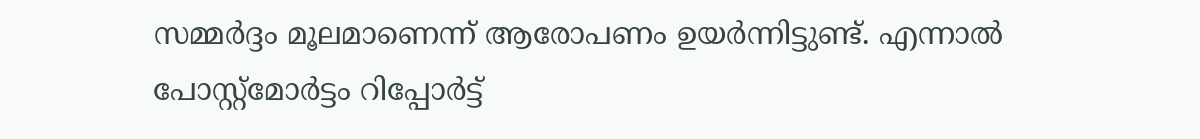സമ്മർദ്ദം മൂലമാണെന്ന് ആരോപണം ഉയർന്നിട്ടുണ്ട്. എന്നാൽ പോസ്റ്റ്മോർട്ടം റിപ്പോർട്ട്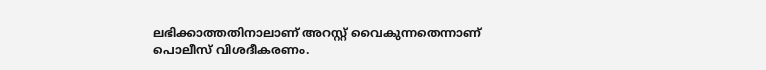ലഭിക്കാത്തതിനാലാണ് അറസ്റ്റ് വൈകുന്നതെന്നാണ് പൊലീസ് വിശദീകരണം.